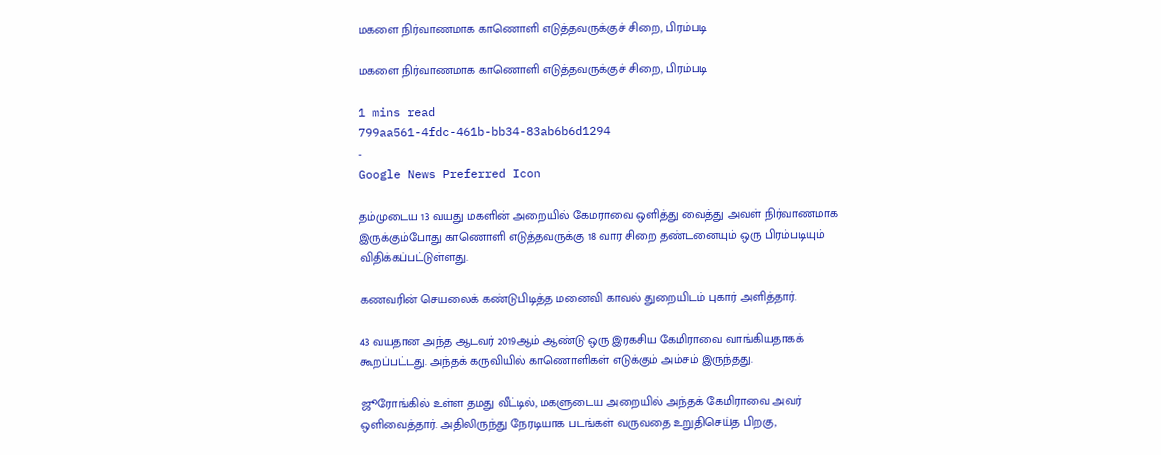மகளை நிர்வாணமாக காணொளி எடுத்தவருக்குச் சிறை, பிரம்படி

மகளை நிர்வாணமாக காணொளி எடுத்தவருக்குச் சிறை, பிரம்படி

1 mins read
799aa561-4fdc-461b-bb34-83ab6b6d1294
-
Google News Preferred Icon

தம்முடைய 13 வயது மகளின் அறையில் கேமராவை ஒளித்து வைத்து அவள் நிர்வாணமாக இருக்கும்போது காணொளி எடுத்தவருக்கு 18 வார சிறை தண்டனையும் ஒரு பிரம்படியும் விதிக்கப்பட்டுள்ளது.

கணவரின் செயலைக் கண்டுபிடித்த மனைவி காவல் துறையிடம் புகார் அளித்தார்.

43 வயதான அந்த ஆடவர் 2019ஆம் ஆண்டு ஒரு இரகசிய கேமிராவை வாங்கியதாகக் கூறப்பட்டது. அந்தக் கருவியில் காணொளிகள் எடுக்கும் அம்சம் இருந்தது.

ஜூரோங்கில் உள்ள தமது வீட்டில், மகளுடைய அறையில் அந்தக் கேமிராவை அவர் ஒளிவைத்தார். அதிலிருந்து நேரடியாக படங்கள் வருவதை உறுதிசெய்த பிறகு,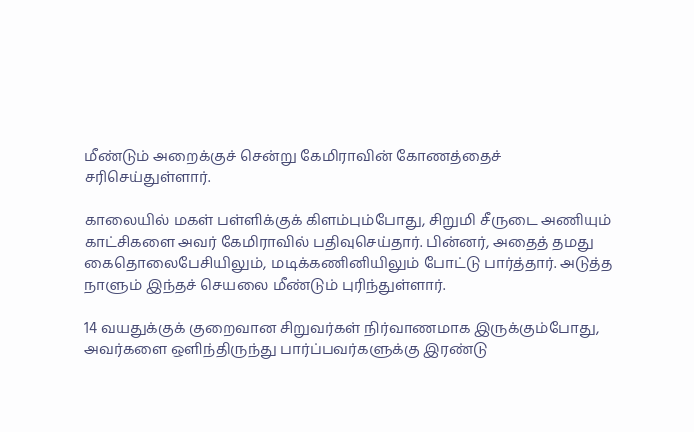மீண்டும் அறைக்குச் சென்று கேமிராவின் கோணத்தைச் சரிசெய்துள்ளார்.

காலையில் மகள் பள்ளிக்குக் கிளம்பும்போது, சிறுமி சீருடை அணியும் காட்சிகளை அவர் கேமிராவில் பதிவுசெய்தார். பின்னர், அதைத் தமது கைதொலைபேசியிலும், மடிக்கணினியிலும் போட்டு பார்த்தார். அடுத்த நாளும் இந்தச் செயலை மீண்டும் புரிந்துள்ளார்.

14 வயதுக்குக் குறைவான சிறுவர்கள் நிர்வாணமாக இருக்கும்போது, அவர்களை ஒளிந்திருந்து பார்ப்பவர்களுக்கு இரண்டு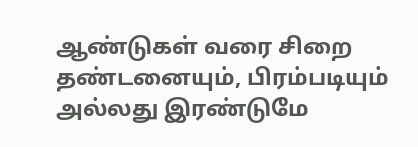ஆண்டுகள் வரை சிறை தண்டனையும், பிரம்படியும் அல்லது இரண்டுமே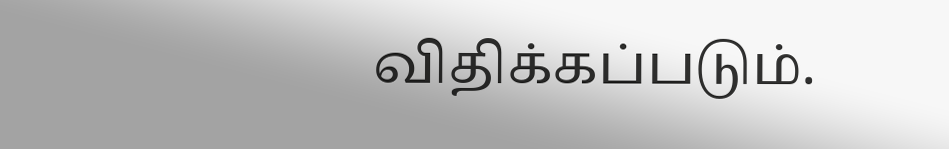விதிக்கப்படும்.